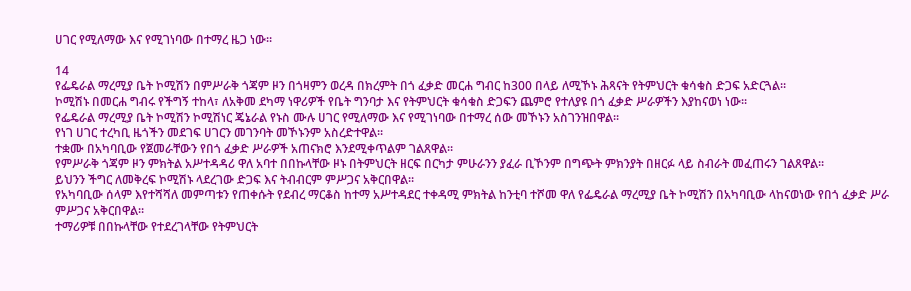ሀገር የሚለማው እና የሚገነባው በተማረ ዜጋ ነው።

14
የፌዴራል ማረሚያ ቤት ኮሚሽን በምሥራቅ ጎጃም ዞን በጎዛምን ወረዳ በክረምት በጎ ፈቃድ መርሐ ግብር ከ300 በላይ ለሚኾኑ ሕጻናት የትምህርት ቁሳቁስ ድጋፍ አድርጓል።
ኮሚሽኑ በመርሐ ግብሩ የችግኝ ተከላ፣ ለአቅመ ደካማ ነዋሪዎች የቤት ግንባታ እና የትምህርት ቁሳቁስ ድጋፍን ጨምሮ የተለያዩ በጎ ፈቃድ ሥራዎችን እያከናወነ ነው፡፡
የፌዴራል ማረሚያ ቤት ኮሚሽን ኮሚሽነር ጄኔራል የኑስ ሙሉ ሀገር የሚለማው እና የሚገነባው በተማረ ሰው መኾኑን አስገንዝበዋል፡፡
የነገ ሀገር ተረካቢ ዜጎችን መደገፍ ሀገርን መገንባት መኾኑንም አስረድተዋል፡፡
ተቋሙ በአካባቢው የጀመራቸውን የበጎ ፈቃድ ሥራዎች አጠናክሮ እንደሚቀጥልም ገልጸዋል።
የምሥራቅ ጎጃም ዞን ምክትል አሥተዳዳሪ ዋለ አባተ በበኩላቸው ዞኑ በትምህርት ዘርፍ በርካታ ምሁራንን ያፈራ ቢኾንም በግጭት ምክንያት በዘርፉ ላይ ስብራት መፈጠሩን ገልጸዋል።
ይህንን ችግር ለመቅረፍ ኮሚሽኑ ላደረገው ድጋፍ እና ትብብርም ምሥጋና አቅርበዋል።
የአካባቢው ሰላም እየተሻሻለ መምጣቱን የጠቀሱት የደብረ ማርቆስ ከተማ አሥተዳደር ተቀዳሚ ምክትል ከንቲባ ተሾመ ዋለ የፌዴራል ማረሚያ ቤት ኮሚሽን በአካባቢው ላከናወነው የበጎ ፈቃድ ሥራ ምሥጋና አቅርበዋል።
ተማሪዎቹ በበኩላቸው የተደረገላቸው የትምህርት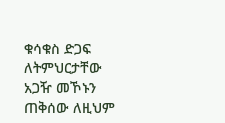ቁሳቁስ ድጋፍ ለትምህርታቸው አጋዥ መኾኑን ጠቅሰው ለዚህም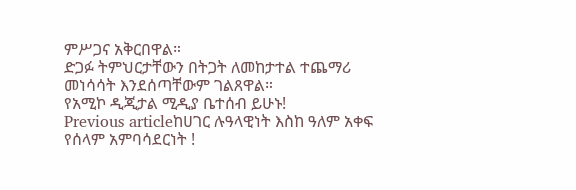ምሥጋና አቅርበዋል።
ድጋፉ ትምህርታቸውን በትጋት ለመከታተል ተጨማሪ መነሳሳት እንደሰጣቸውም ገልጸዋል።
የአሚኮ ዲጂታል ሚዲያ ቤተሰብ ይሁኑ!
Previous articleከሀገር ሉዓላዊነት እስከ ዓለም አቀፍ የሰላም አምባሳደርነት !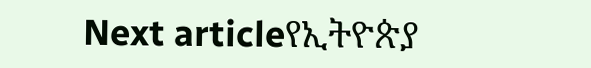Next articleየኢትዮጵያ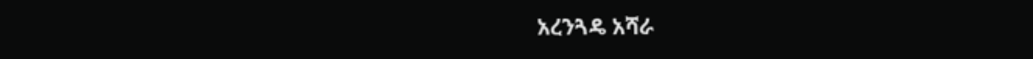አረንጓዴ አሻራ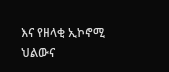እና የዘላቂ ኢኮኖሚ ህልውና